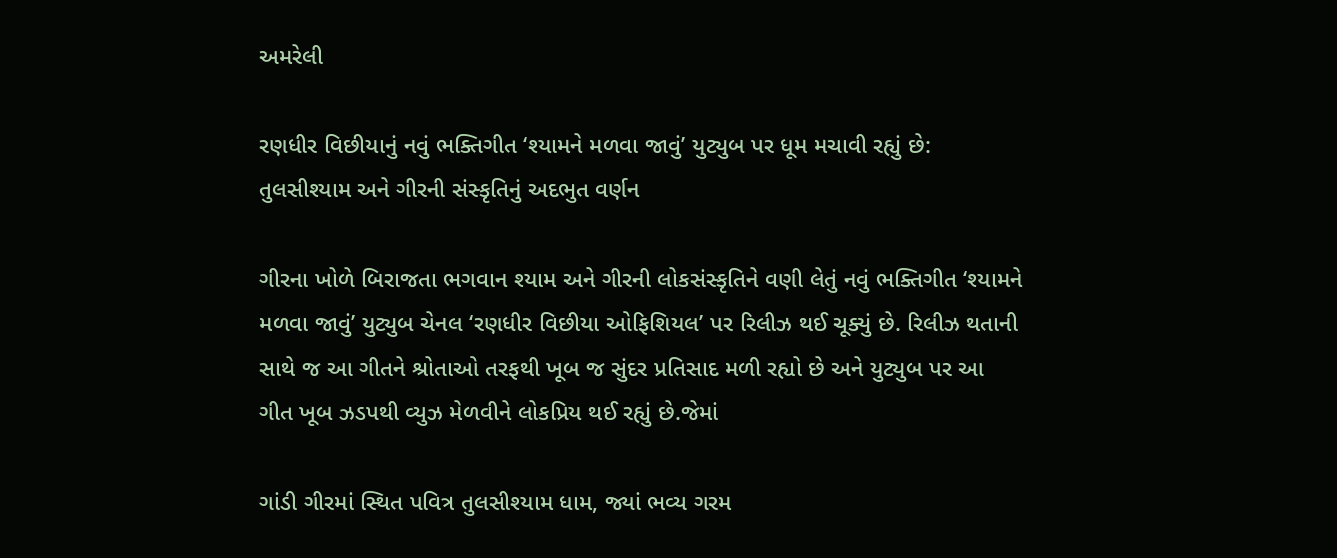અમરેલી

રણધીર વિછીયાનું નવું ભક્તિગીત ‘શ્યામને મળવા જાવું’ યુટ્યુબ પર ધૂમ મચાવી રહ્યું છે: તુલસીશ્યામ અને ગીરની સંસ્કૃતિનું અદભુત વર્ણન

ગીરના ખોળે બિરાજતા ભગવાન શ્યામ અને ગીરની લોકસંસ્કૃતિને વણી લેતું નવું ભક્તિગીત ‘શ્યામને મળવા જાવું’ યુટ્યુબ ચેનલ ‘રણધીર વિછીયા ઓફિશિયલ’ પર રિલીઝ થઈ ચૂક્યું છે. રિલીઝ થતાની સાથે જ આ ગીતને શ્રોતાઓ તરફથી ખૂબ જ સુંદર પ્રતિસાદ મળી રહ્યો છે અને યુટ્યુબ પર આ ગીત ખૂબ ઝડપથી વ્યુઝ મેળવીને લોકપ્રિય થઈ રહ્યું છે.જેમાં

ગાંડી ગીરમાં સ્થિત પવિત્ર તુલસીશ્યામ ધામ, જ્યાં ભવ્ય ગરમ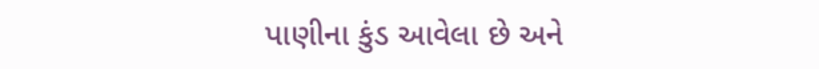પાણીના કુંડ આવેલા છે અને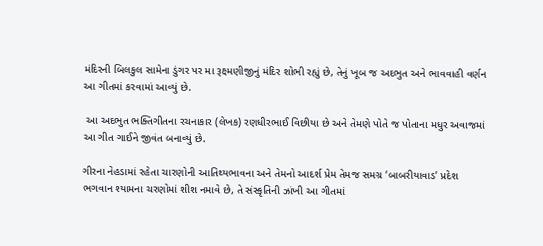મંદિરની બિલકુલ સામેના ડુંગર પર મા રૂક્ષ્મણીજીનું મંદિર શોભી રહ્યું છે, તેનું ખૂબ જ અદભુત અને ભાવવાહી વર્ણન આ ગીતમાં કરવામાં આવ્યું છે.

 આ અદભુત ભક્તિગીતના રચનાકાર (લેખક) રણધીરભાઈ વિછીયા છે અને તેમણે પોતે જ પોતાના મધુર અવાજમાં આ ગીત ગાઈને જીવંત બનાવ્યું છે.

ગીરના નેહડામાં રહેતા ચારણોની આતિથ્યભાવના અને તેમનો આદર્શ પ્રેમ તેમજ સમગ્ર ‘બાબરીયાવાડ’ પ્રદેશ ભગવાન શ્યામના ચરણોમાં શીશ નમાવે છે, તે સંસ્કૃતિની ઝાંખી આ ગીતમાં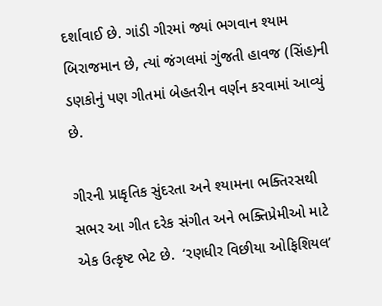દર્શાવાઈ છે. ગાંડી ગીરમાં જ્યાં ભગવાન શ્યામ બિરાજમાન છે, ત્યાં જંગલમાં ગુંજતી હાવજ (સિંહ)ની ડણકોનું પણ ગીતમાં બેહતરીન વર્ણન કરવામાં આવ્યું છે.

ગીરની પ્રાકૃતિક સુંદરતા અને શ્યામના ભક્તિરસથી સભર આ ગીત દરેક સંગીત અને ભક્તિપ્રેમીઓ માટે એક ઉત્કૃષ્ટ ભેટ છે.  ‘રણધીર વિછીયા ઓફિશિયલ’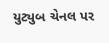યુટ્યુબ ચેનલ પર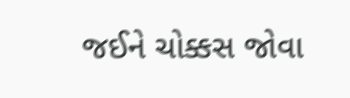જઈને ચોક્કસ જોવા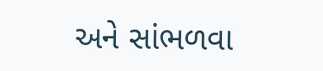અને સાંભળવા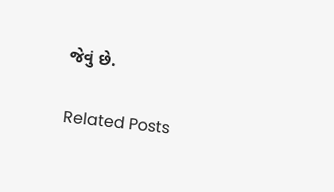જેવું છે.

Related Posts